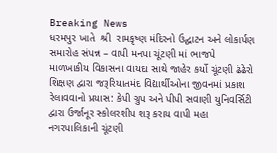Breaking News
ધરમપુર ખાતે  શ્રી  રામકૃષ્ણ મંદિરનો ઉદ્ઘાટન અને લોકાર્પણ સમારોહ સંપન્ન – વાપી મનપા ચૂંટણી માં ભાજપે માળખાકીય વિકાસના વાયદા સાથે જાહેર કર્યો ચૂંટણી ઢંઢેરો શિક્ષણ દ્વારા જરૂરિયાતમંદ વિદ્યાર્થીઓના જીવનમાં પ્રકાશ રેલાવવાનો પ્રયાસ: કેપી ગ્રુપ અને પીપી સવાણી યુનિવર્સિટી દ્વારા ઉર્જાનૂર સ્કોલરશીપ શરૂ કરાય વાપી મહા નગરપાલિકાની ચૂંટણી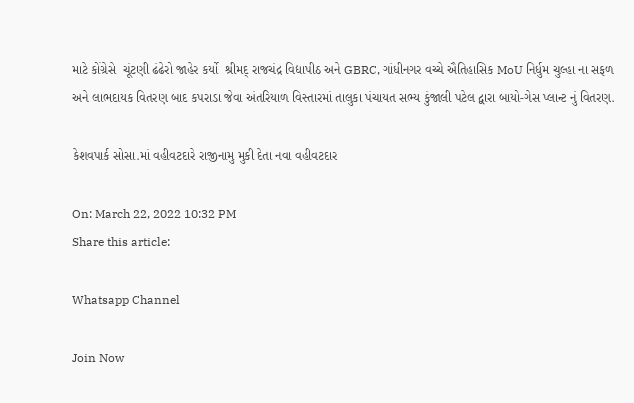માટે કોંગ્રેસે  ચૂંટણી ઢંઢેરો જાહેર કર્યો  શ્રીમદ્ રાજચંદ્ર વિદ્યાપીઠ અને GBRC, ગાંધીનગર વચ્ચે ઐતિહાસિક MoU નિર્ધુમ ચુલ્હા ના સફળ અને લાભદાયક વિતરણ બાદ કપરાડા જેવા અંતરિયાળ વિસ્તારમાં તાલુકા પંચાયત સભ્ય કુંજાલી પટેલ દ્વારા બાયો-ગેસ પ્લાન્ટ નું વિતરણ.

કેશવપાર્ક સોસા.માં વહીવટદારે રાજીનામુ મુકી દેતા નવા વહીવટદાર

On: March 22, 2022 10:32 PM
Share this article:

Whatsapp Channel

Join Now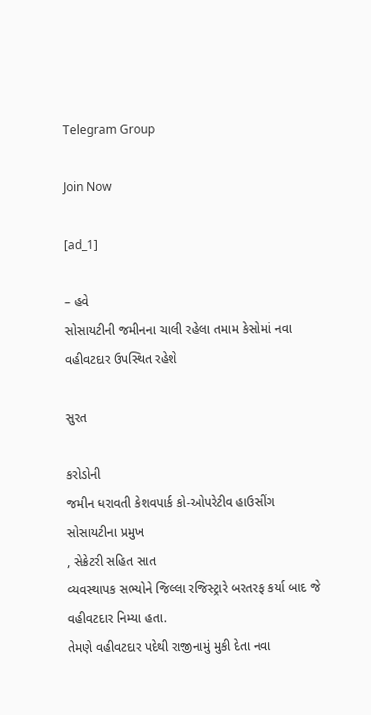Telegram Group

Join Now

[ad_1]

– હવે
સોસાયટીની જમીનના ચાલી રહેલા તમામ કેસોમાં નવા વહીવટદાર ઉપસ્થિત રહેશે

સુરત

કરોડોની
જમીન ધરાવતી કેશવપાર્ક કો-ઓપરેટીવ હાઉસીંગ સોસાયટીના પ્રમુખ
, સેક્રેટરી સહિત સાત
વ્યવસ્થાપક સભ્યોને જિલ્લા રજિસ્ટ્રારે બરતરફ કર્યા બાદ જે વહીવટદાર નિમ્યા હતા.
તેમણે વહીવટદાર પદેથી રાજીનામું મુકી દેતા નવા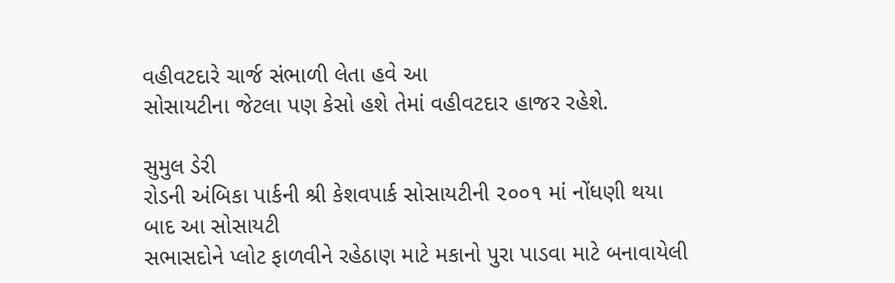વહીવટદારે ચાર્જ સંભાળી લેતા હવે આ
સોસાયટીના જેટલા પણ કેસો હશે તેમાં વહીવટદાર હાજર રહેશે.

સુમુલ ડેરી
રોડની અંબિકા પાર્કની શ્રી કેશવપાર્ક સોસાયટીની ૨૦૦૧ માં નોંધણી થયા બાદ આ સોસાયટી
સભાસદોને પ્લોટ ફાળવીને રહેઠાણ માટે મકાનો પુરા પાડવા માટે બનાવાયેલી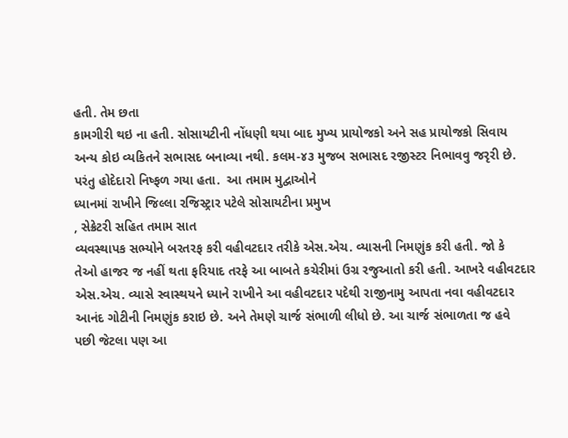હતી. તેમ છતા
કામગીરી થઇ ના હતી. સોસાયટીની નોંધણી થયા બાદ મુખ્ય પ્રાયોજકો અને સહ પ્રાયોજકો સિવાય
અન્ય કોઇ વ્યકિતને સભાસદ બનાવ્યા નથી. કલમ-૪૩ મુજબ સભાસદ રજીસ્ટર નિભાવવુ જરૃરી છે.
પરંતુ હોદેદારો નિષ્ફળ ગયા હતા.  આ તમામ મુદ્વાઓને
ધ્યાનમાં રાખીને જિલ્લા રજિસ્ટ્રાર પટેલે સોસાયટીના પ્રમુખ
, સેક્રેટરી સહિત તમામ સાત
વ્યવસ્થાપક સભ્યોને બરતરફ કરી વહીવટદાર તરીકે એસ.એચ. વ્યાસની નિમણુંક કરી હતી. જો કે
તેઓ હાજર જ નહીં થતા ફરિયાદ તરફે આ બાબતે કચેરીમાં ઉગ્ર રજુઆતો કરી હતી. આખરે વહીવટદાર
એસ.એચ. વ્યાસે સ્વાસ્થયને ધ્યાને રાખીને આ વહીવટદાર પદેથી રાજીનામુ આપતા નવા વહીવટદાર
આનંદ ગોટીની નિમણુંક કરાઇ છે. અને તેમણે ચાર્જ સંભાળી લીધો છે. આ ચાર્જ સંભાળતા જ હવે
પછી જેટલા પણ આ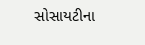સોસાયટીના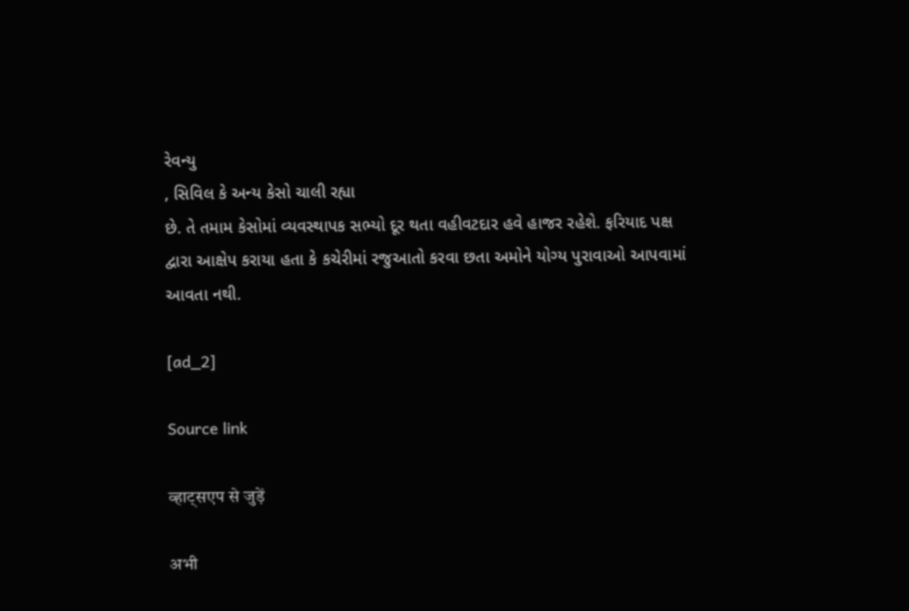રેવન્યુ
, સિવિલ કે અન્ય કેસો ચાલી રહ્યા
છે. તે તમામ કેસોમાં વ્યવસ્થાપક સભ્યો દૂર થતા વહીવટદાર હવે હાજર રહેશે. ફરિયાદ પક્ષ
દ્વારા આક્ષેપ કરાયા હતા કે કચેરીમાં રજુઆતો કરવા છતા અમોને યોગ્ય પુરાવાઓ આપવામાં
આવતા નથી.

[ad_2]

Source link

व्हाट्सएप से जुड़ें

अभी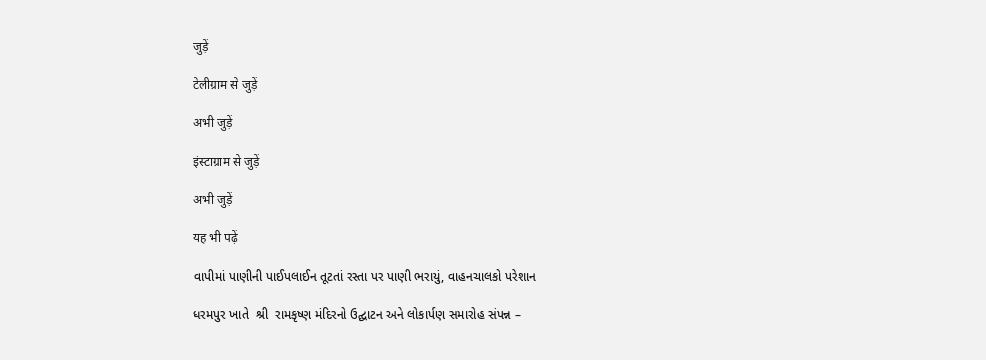जुड़ें

टेलीग्राम से जुड़ें

अभी जुड़ें

इंस्टाग्राम से जुड़ें

अभी जुड़ें

यह भी पढ़ें

વાપીમાં પાણીની પાઈપલાઈન તૂટતાં રસ્તા પર પાણી ભરાયું, વાહનચાલકો પરેશાન

ધરમપુર ખાતે  શ્રી  રામકૃષ્ણ મંદિરનો ઉદ્ઘાટન અને લોકાર્પણ સમારોહ સંપન્ન –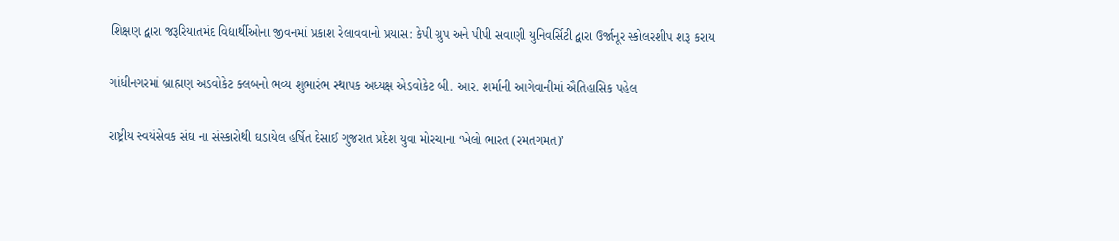શિક્ષણ દ્વારા જરૂરિયાતમંદ વિદ્યાર્થીઓના જીવનમાં પ્રકાશ રેલાવવાનો પ્રયાસ: કેપી ગ્રુપ અને પીપી સવાણી યુનિવર્સિટી દ્વારા ઉર્જાનૂર સ્કોલરશીપ શરૂ કરાય

ગાંધીનગરમાં બ્રાહ્મણ અડવોકેટ ક્લબનો ભવ્ય શુભારંભ સ્થાપક અધ્યક્ષ એડવોકેટ બી. આર. શર્માની આગેવાનીમાં ઐતિહાસિક પહેલ

રાષ્ટ્રીય સ્વયંસેવક સંઘ ના સંસ્કારોથી ઘડાયેલ હર્ષિત દેસાઈ ગુજરાત પ્રદેશ યુવા મોરચાના ‘ખેલો ભારત (રમતગમત)’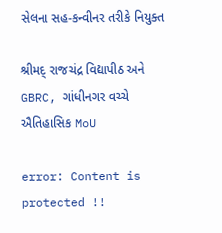સેલના સહ-કન્વીનર તરીકે નિયુક્ત

શ્રીમદ્ રાજચંદ્ર વિદ્યાપીઠ અને GBRC, ગાંધીનગર વચ્ચે ઐતિહાસિક MoU

error: Content is protected !!